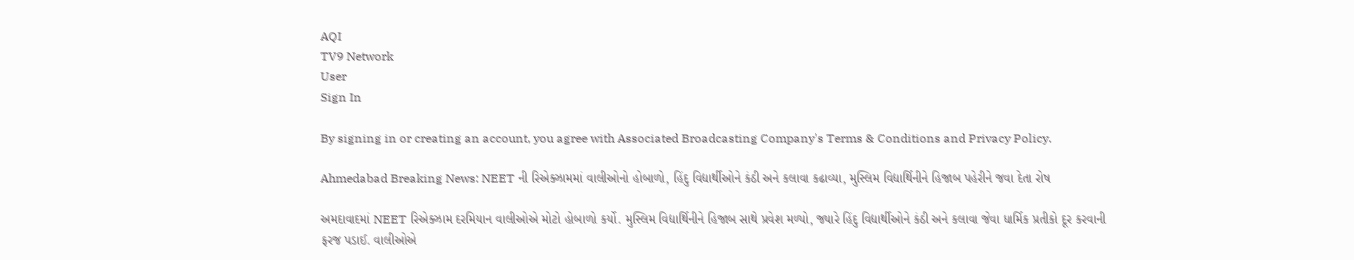AQI
TV9 Network
User
Sign In

By signing in or creating an account, you agree with Associated Broadcasting Company's Terms & Conditions and Privacy Policy.

Ahmedabad Breaking News: NEET ની રિએક્ઝામમાં વાલીઓનો હોબાળો, હિંદુ વિદ્યાર્થીઓને કંઠી અને કલાવા કઢાવ્યા, મુસ્લિમ વિદ્યાર્થિનીને હિજાબ પહેરીને જવા દેતા રોષ

અમદાવાદમાં NEET રિએક્ઝામ દરમિયાન વાલીઓએ મોટો હોબાળો કર્યો. મુસ્લિમ વિદ્યાર્થિનીને હિજાબ સાથે પ્રવેશ મળ્યો, જ્યારે હિંદુ વિદ્યાર્થીઓને કંઠી અને કલાવા જેવા ધાર્મિક પ્રતીકો દૂર કરવાની ફરજ પડાઈ. વાલીઓએ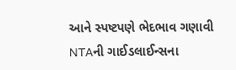આને સ્પષ્ટપણે ભેદભાવ ગણાવી NTAની ગાઈડલાઈન્સના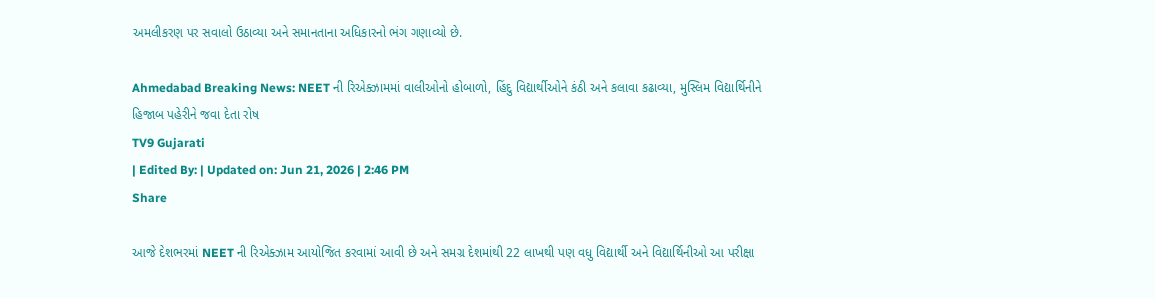અમલીકરણ પર સવાલો ઉઠાવ્યા અને સમાનતાના અધિકારનો ભંગ ગણાવ્યો છે.

Ahmedabad Breaking News: NEET ની રિએક્ઝામમાં વાલીઓનો હોબાળો, હિંદુ વિદ્યાર્થીઓને કંઠી અને કલાવા કઢાવ્યા, મુસ્લિમ વિદ્યાર્થિનીને હિજાબ પહેરીને જવા દેતા રોષ
TV9 Gujarati
| Edited By: | Updated on: Jun 21, 2026 | 2:46 PM
Share

આજે દેશભરમાં NEET ની રિએક્ઝામ આયોજિત કરવામાં આવી છે અને સમગ્ર દેશમાંથી 22 લાખથી પણ વધુ વિદ્યાર્થી અને વિદ્યાર્થિનીઓ આ પરીક્ષા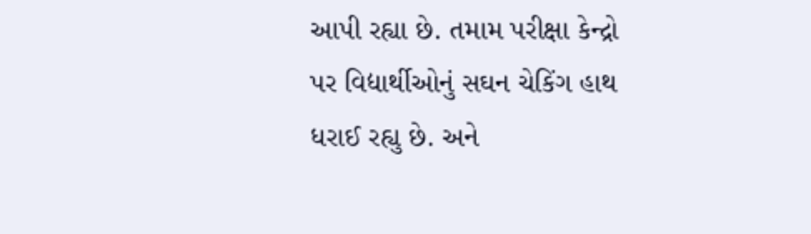આપી રહ્યા છે. તમામ પરીક્ષા કેન્દ્રો પર વિદ્યાર્થીઓનું સઘન ચેકિંગ હાથ ધરાઈ રહ્યુ છે. અને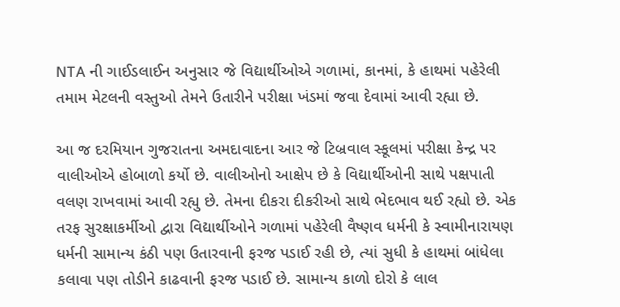NTA ની ગાઈડલાઈન અનુસાર જે વિદ્યાર્થીઓએ ગળામાં, કાનમાં, કે હાથમાં પહેરેલી તમામ મેટલની વસ્તુઓ તેમને ઉતારીને પરીક્ષા ખંડમાં જવા દેવામાં આવી રહ્યા છે.

આ જ દરમિયાન ગુજરાતના અમદાવાદના આર જે ટિબ્રવાલ સ્કૂલમાં પરીક્ષા કેન્દ્ર પર વાલીઓએ હોબાળો કર્યો છે. વાલીઓનો આક્ષેપ છે કે વિદ્યાર્થીઓની સાથે પક્ષપાતી વલણ રાખવામાં આવી રહ્યુ છે. તેમના દીકરા દીકરીઓ સાથે ભેદભાવ થઈ રહ્યો છે. એક તરફ સુરક્ષાકર્મીઓ દ્વારા વિદ્યાર્થીઓને ગળામાં પહેરેલી વૈષ્ણવ ધર્મની કે સ્વામીનારાયણ ધર્મની સામાન્ય કંઠી પણ ઉતારવાની ફરજ પડાઈ રહી છે, ત્યાં સુધી કે હાથમાં બાંધેલા કલાવા પણ તોડીને કાઢવાની ફરજ પડાઈ છે. સામાન્ય કાળો દોરો કે લાલ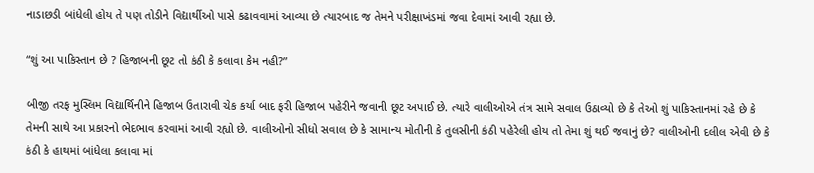નાડાછડી બાંધેલી હોય તે પણ તોડીને વિદ્યાર્થીઓ પાસે કઢાવવામાં આવ્યા છે ત્યારબાદ જ તેમને પરીક્ષાખંડમાં જવા દેવામાં આવી રહ્યા છે.

“શું આ પાકિસ્તાન છે ? હિજાબની છૂટ તો કંઠી કે કલાવા કેમ નહી?”

બીજી તરફ મુસ્લિમ વિદ્યાર્થિનીને હિજાબ ઉતારાવી ચેક કર્યા બાદ ફરી હિજાબ પહેરીને જવાની છૂટ અપાઈ છે. ત્યારે વાલીઓએ તંત્ર સામે સવાલ ઉઠાવ્યો છે કે તેઓ શું પાકિસ્તાનમાં રહે છે કે તેમની સાથે આ પ્રકારનો ભેદભાવ કરવામાં આવી રહ્યો છે. વાલીઓનો સીધો સવાલ છે કે સામાન્ય મોતીની કે તુલસીની કંઠી પહેરેલી હોય તો તેમા શું થઈ જવાનું છે? વાલીઓની દલીલ એવી છે કે કંઠી કે હાથમાં બાંધેલા કલાવા માં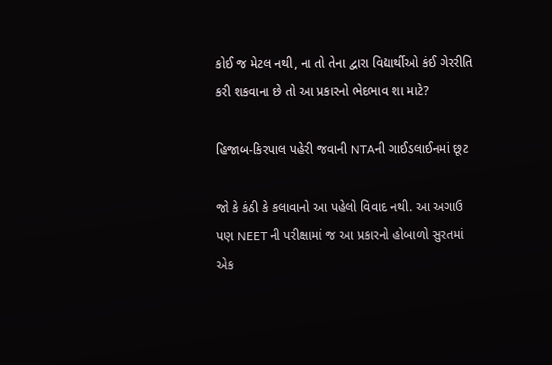કોઈ જ મેટલ નથી, ના તો તેના દ્વારા વિદ્યાર્થીઓ કંઈ ગેરરીતિ કરી શકવાના છે તો આ પ્રકારનો ભેદભાવ શા માટે?

હિજાબ-કિરપાલ પહેરી જવાની NTAની ગાઈડલાઈનમાં છૂટ

જો કે કંઠી કે કલાવાનો આ પહેલો વિવાદ નથી. આ અગાઉ પણ NEET ની પરીક્ષામાં જ આ પ્રકારનો હોબાળો સુરતમાં એક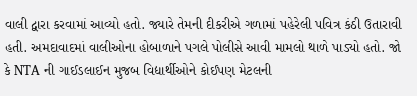વાલી દ્વારા કરવામાં આવ્યો હતો. જ્યારે તેમની દીકરીએ ગળામાં પહેરેલી પવિત્ર કંઠી ઉતારાવી હતી. અમદાવાદમાં વાલીઓના હોબાળાને પગલે પોલીસે આવી મામલો થાળે પાડ્યો હતો. જો કે NTA ની ગાઈડલાઈન મુજબ વિદ્યાર્થીઓને કોઈપણ મેટલની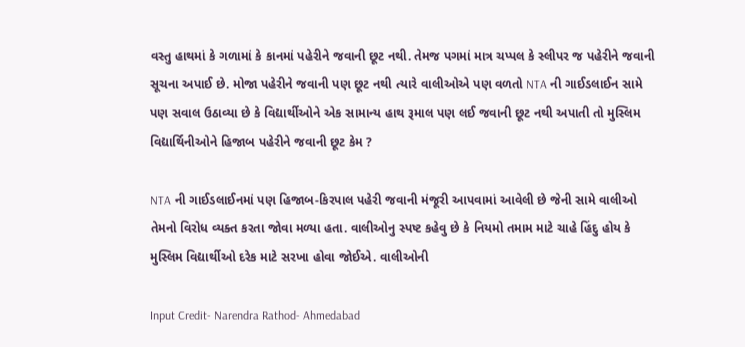વસ્તુ હાથમાં કે ગળામાં કે કાનમાં પહેરીને જવાની છૂટ નથી. તેમજ પગમાં માત્ર ચપ્પલ કે સ્લીપર જ પહેરીને જવાની સૂચના અપાઈ છે. મોજા પહેરીને જવાની પણ છૂટ નથી ત્યારે વાલીઓએ પણ વળતો NTA ની ગાઈડલાઈન સામે પણ સવાલ ઉઠાવ્યા છે કે વિદ્યાર્થીઓને એક સામાન્ય હાથ રૂમાલ પણ લઈ જવાની છૂટ નથી અપાતી તો મુસ્લિમ વિદ્યાર્થિનીઓને હિજાબ પહેરીને જવાની છૂટ કેમ ?

NTA ની ગાઈડલાઈનમાં પણ હિજાબ-કિરપાલ પહેરી જવાની મંજૂરી આપવામાં આવેલી છે જેની સામે વાલીઓ તેમનો વિરોધ વ્યક્ત કરતા જોવા મળ્યા હતા. વાલીઓનુ સ્પષ્ટ કહેવુ છે કે નિયમો તમામ માટે ચાહે હિંદુ હોય કે મુસ્લિમ વિદ્યાર્થીઓ દરેક માટે સરખા હોવા જોઈએ. વાલીઓની

Input Credit- Narendra Rathod- Ahmedabad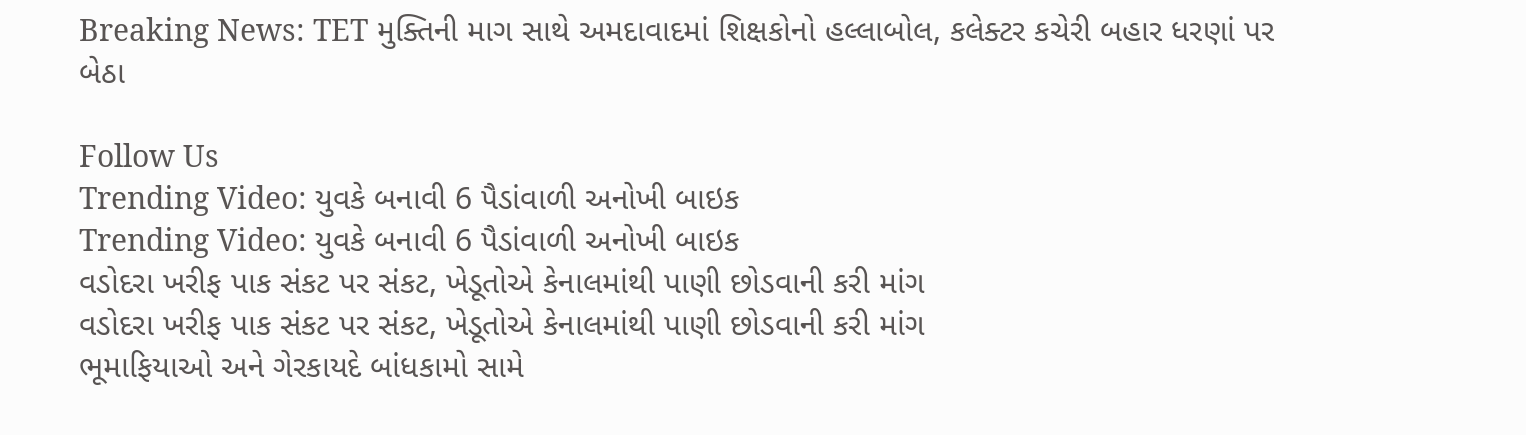Breaking News: TET મુક્તિની માગ સાથે અમદાવાદમાં શિક્ષકોનો હલ્લાબોલ, કલેક્ટર કચેરી બહાર ધરણાં પર બેઠા

Follow Us
Trending Video: યુવકે બનાવી 6 પૈડાંવાળી અનોખી બાઇક
Trending Video: યુવકે બનાવી 6 પૈડાંવાળી અનોખી બાઇક
વડોદરા ખરીફ પાક સંકટ પર સંકટ, ખેડૂતોએ કેનાલમાંથી પાણી છોડવાની કરી માંગ
વડોદરા ખરીફ પાક સંકટ પર સંકટ, ખેડૂતોએ કેનાલમાંથી પાણી છોડવાની કરી માંગ
ભૂમાફિયાઓ અને ગેરકાયદે બાંધકામો સામે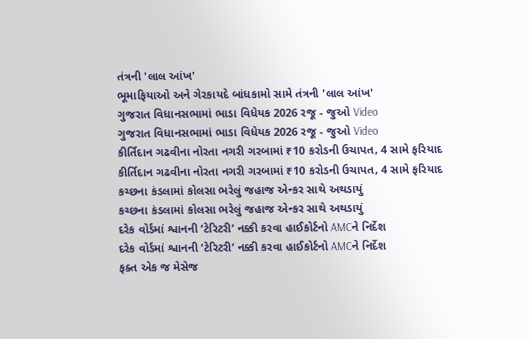તંત્રની 'લાલ આંખ'
ભૂમાફિયાઓ અને ગેરકાયદે બાંધકામો સામે તંત્રની 'લાલ આંખ'
ગુજરાત વિધાનસભામાં ભાડા વિધેયક 2026 રજૂ - જુઓ Video
ગુજરાત વિધાનસભામાં ભાડા વિધેયક 2026 રજૂ - જુઓ Video
કીર્તિદાન ગઢવીના નોરતા નગરી ગરબામાં ₹10 કરોડની ઉચાપત, 4 સામે ફરિયાદ
કીર્તિદાન ગઢવીના નોરતા નગરી ગરબામાં ₹10 કરોડની ઉચાપત, 4 સામે ફરિયાદ
કચ્છના કંડલામાં કોલસા ભરેલું જહાજ એન્કર સાથે અથડાયું
કચ્છના કંડલામાં કોલસા ભરેલું જહાજ એન્કર સાથે અથડાયું
દરેક વોર્ડમાં શ્વાનની ‘ટેરિટરી’ નક્કી કરવા હાઈકોર્ટનો AMCને નિર્દેશ
દરેક વોર્ડમાં શ્વાનની ‘ટેરિટરી’ નક્કી કરવા હાઈકોર્ટનો AMCને નિર્દેશ
ફક્ત એક જ મેસેજ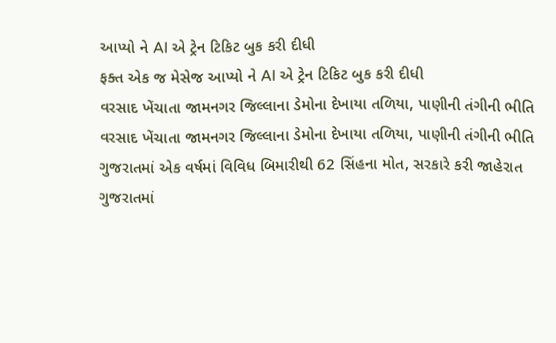આપ્યો ને AI એ ટ્રેન ટિકિટ બુક કરી દીધી
ફક્ત એક જ મેસેજ આપ્યો ને AI એ ટ્રેન ટિકિટ બુક કરી દીધી
વરસાદ ખેંચાતા જામનગર જિલ્લાના ડેમોના દેખાયા તળિયા, પાણીની તંગીની ભીતિ
વરસાદ ખેંચાતા જામનગર જિલ્લાના ડેમોના દેખાયા તળિયા, પાણીની તંગીની ભીતિ
ગુજરાતમાં એક વર્ષમાં વિવિધ બિમારીથી 62 સિંહના મોત, સરકારે કરી જાહેરાત
ગુજરાતમાં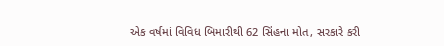એક વર્ષમાં વિવિધ બિમારીથી 62 સિંહના મોત, સરકારે કરી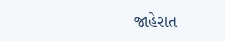જાહેરાત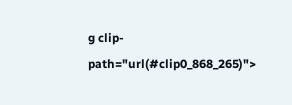g clip-path="url(#clip0_868_265)">